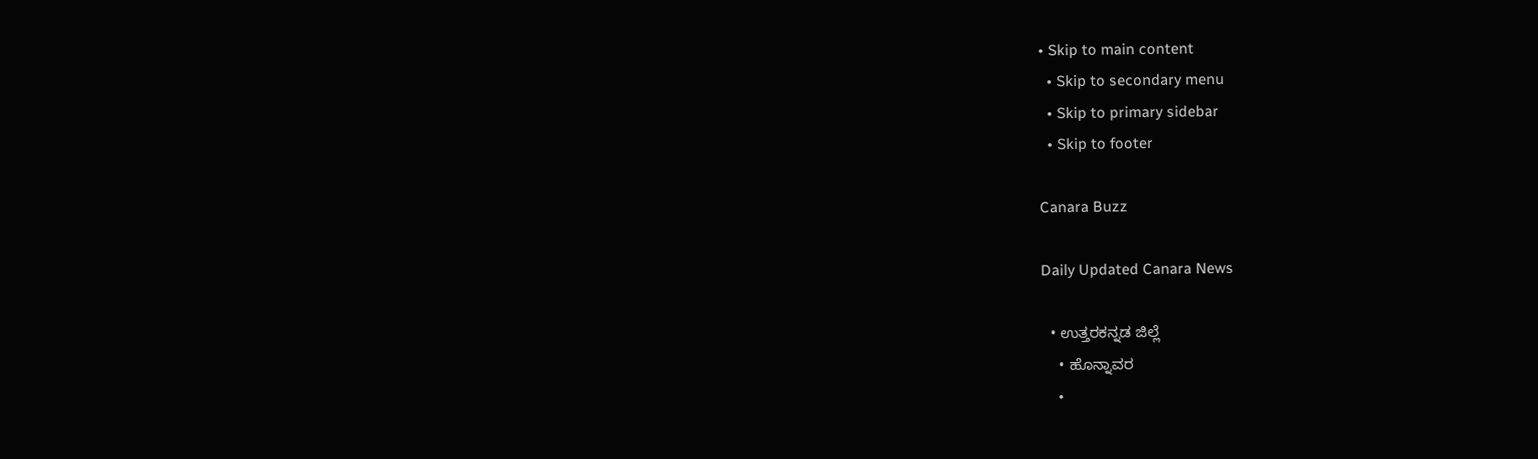• Skip to main content
  • Skip to secondary menu
  • Skip to primary sidebar
  • Skip to footer

Canara Buzz

Daily Updated Canara News

  • ಉತ್ತರಕನ್ನಡ ಜಿಲ್ಲೆ
    • ಹೊನ್ನಾವರ
    •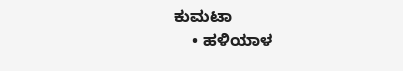ಕುಮಟಾ
    • ಹಳಿಯಾಳ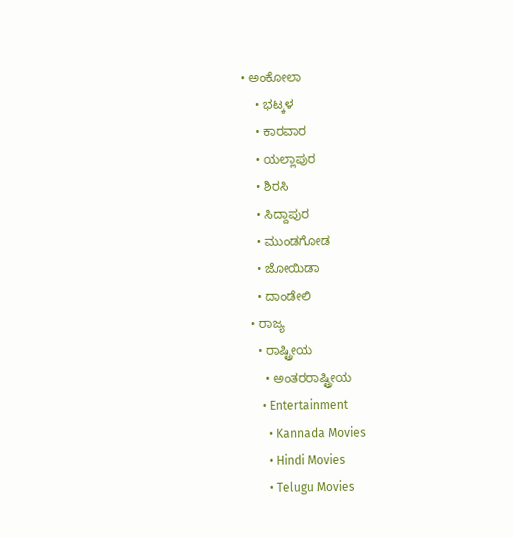• ಅಂಕೋಲಾ
    • ಭಟ್ಕಳ
    • ಕಾರವಾರ
    • ಯಲ್ಲಾಪುರ
    • ಶಿರಸಿ
    • ಸಿದ್ದಾಪುರ
    • ಮುಂಡಗೋಡ
    • ಜೋಯಿಡಾ
    • ದಾಂಡೇಲಿ
  • ರಾಜ್ಯ
    • ರಾಷ್ಟ್ರೀಯ
      • ಅಂತರರಾಷ್ಟ್ರೀಯ
      • Entertainment
        • Kannada Movies
        • Hindi Movies
        • Telugu Movies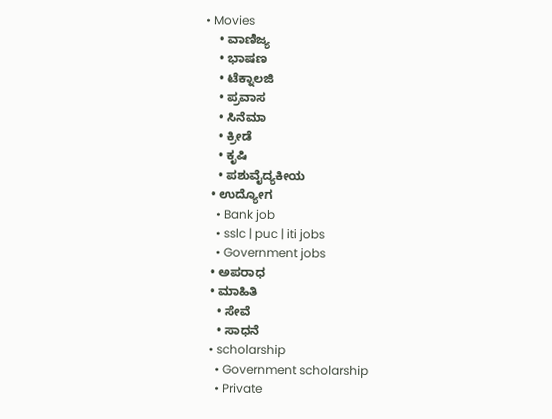• Movies
    • ವಾಣಿಜ್ಯ
    • ಭಾಷಣ
    • ಟೆಕ್ನಾಲಜಿ
    • ಪ್ರವಾಸ
    • ಸಿನೆಮಾ
    • ಕ್ರೀಡೆ
    • ಕೃಷಿ
    • ಪಶುವೈದ್ಯಕೀಯ
  • ಉದ್ಯೋಗ
    • Bank job
    • sslc | puc | iti jobs
    • Government jobs
  • ಅಪರಾಧ
  • ಮಾಹಿತಿ
    • ಸೇವೆ
    • ಸಾಧನೆ
  • scholarship
    • Government scholarship
    • Private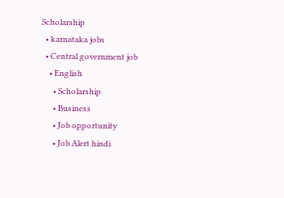Scholarship
  • karnataka jobs
  • Central government job
    • English
      • Scholarship
      • Business
      • Job opportunity
      • Job Alert hindi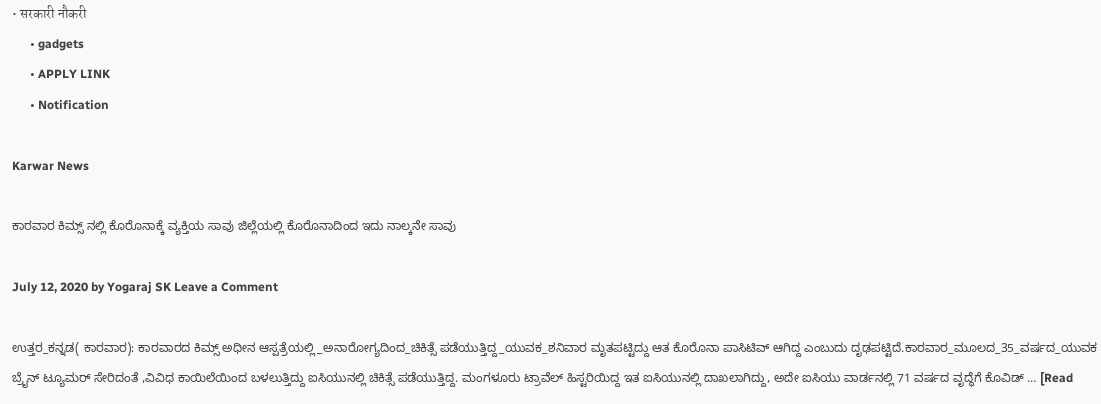• सरकारी नौकरी
      • gadgets
      • APPLY LINK
      • Notification

Karwar News

ಕಾರವಾರ ಕಿಮ್ಸ್ ನಲ್ಲಿ ಕೊರೊನಾಕ್ಕೆ ವ್ಯಕ್ತಿಯ ಸಾವು ಜಿಲ್ಲೆಯಲ್ಲಿ ಕೊರೊನಾದಿಂದ ಇದು ನಾಲ್ಕನೇ ಸಾವು

July 12, 2020 by Yogaraj SK Leave a Comment

ಉತ್ತರ_ಕನ್ನಡ( ಕಾರವಾರ): ಕಾರವಾರದ ಕಿಮ್ಸ್ ಅಧೀನ ಆಸ್ಪತ್ರೆಯಲ್ಲಿ_ಅನಾರೋಗ್ಯದಿಂದ_ಚಿಕಿತ್ಸೆ ಪಡೆಯುತ್ತಿದ್ದ_ಯುವಕ_ಶನಿವಾರ ಮೃತಪಟ್ಟಿದ್ದು ಆತ ಕೊರೊನಾ ಪಾಸಿಟಿವ್ ಆಗಿದ್ದ ಎಂಬುದು ದೃಢಪಟ್ಟಿದೆ.ಕಾರವಾರ_ಮೂಲದ_35_ವರ್ಷದ_ಯುವಕ ಬ್ರೈನ್ ಟ್ಯೂಮರ್ ಸೇರಿದಂತೆ ,ವಿವಿಧ ಕಾಯಿಲೆಯಿಂದ ಬಳಲುತ್ತಿದ್ದು ಐಸಿಯುನಲ್ಲಿ ಚಿಕಿತ್ಸೆ ಪಡೆಯುತ್ತಿದ್ದ. ಮಂಗಳೂರು ಟ್ರಾವೆಲ್ ಹಿಸ್ಟರಿಯಿದ್ದ ಇತ ಐಸಿಯುನಲ್ಲಿ ದಾಖಲಾಗಿದ್ದು, ಅದೇ ಐಸಿಯು ವಾರ್ಡನಲ್ಲಿ 71 ವರ್ಷದ ವೃದ್ಧೆಗೆ ಕೊವಿಡ್ … [Read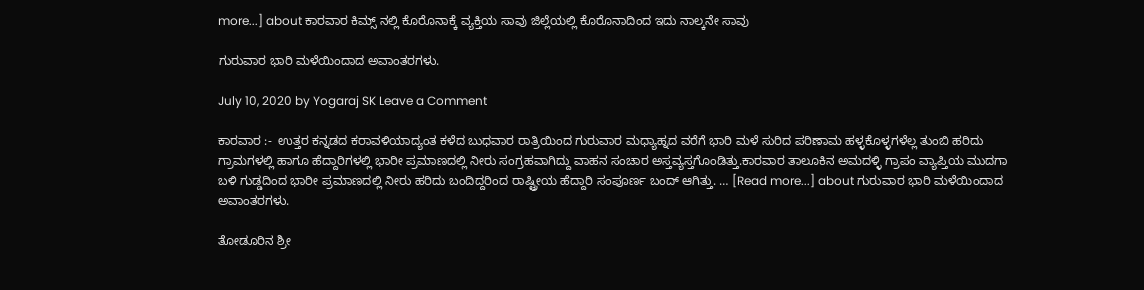more...] about ಕಾರವಾರ ಕಿಮ್ಸ್ ನಲ್ಲಿ ಕೊರೊನಾಕ್ಕೆ ವ್ಯಕ್ತಿಯ ಸಾವು ಜಿಲ್ಲೆಯಲ್ಲಿ ಕೊರೊನಾದಿಂದ ಇದು ನಾಲ್ಕನೇ ಸಾವು

ಗುರುವಾರ ಭಾರಿ ಮಳೆಯಿಂದಾದ ಅವಾಂತರಗಳು.

July 10, 2020 by Yogaraj SK Leave a Comment

ಕಾರವಾರ :-  ಉತ್ತರ ಕನ್ನಡದ ಕರಾವಳಿಯಾದ್ಯಂತ ಕಳೆದ ಬುಧವಾರ ರಾತ್ರಿಯಿಂದ ಗುರುವಾರ ಮಧ್ಯಾಹ್ನದ ವರೆಗೆ ಭಾರಿ ಮಳೆ ಸುರಿದ ಪರಿಣಾಮ ಹಳ್ಳಕೊಳ್ಳಗಳೆಲ್ಲ ತುಂಬಿ ಹರಿದು ಗ್ರಾಮಗಳಲ್ಲಿ ಹಾಗೂ ಹೆದ್ದಾರಿಗಳಲ್ಲಿ ಭಾರೀ ಪ್ರಮಾಣದಲ್ಲಿ ನೀರು ಸಂಗ್ರಹವಾಗಿದ್ದು ವಾಹನ ಸಂಚಾರ ಅಸ್ತವ್ಯಸ್ತಗೊಂಡಿತ್ತು.ಕಾರವಾರ ತಾಲೂಕಿನ ಅಮದಳ್ಳಿ ಗ್ರಾಪಂ ವ್ಯಾಪ್ತಿಯ ಮುದಗಾ ಬಳಿ ಗುಡ್ಡದಿಂದ ಭಾರೀ ಪ್ರಮಾಣದಲ್ಲಿ ನೀರು ಹರಿದು ಬಂದಿದ್ದರಿಂದ ರಾಷ್ಟ್ರೀಯ ಹೆದ್ದಾರಿ ಸಂಪೂರ್ಣ ಬಂದ್ ಆಗಿತ್ತು. … [Read more...] about ಗುರುವಾರ ಭಾರಿ ಮಳೆಯಿಂದಾದ ಅವಾಂತರಗಳು.

ತೋಡೂರಿನ ಶ್ರೀ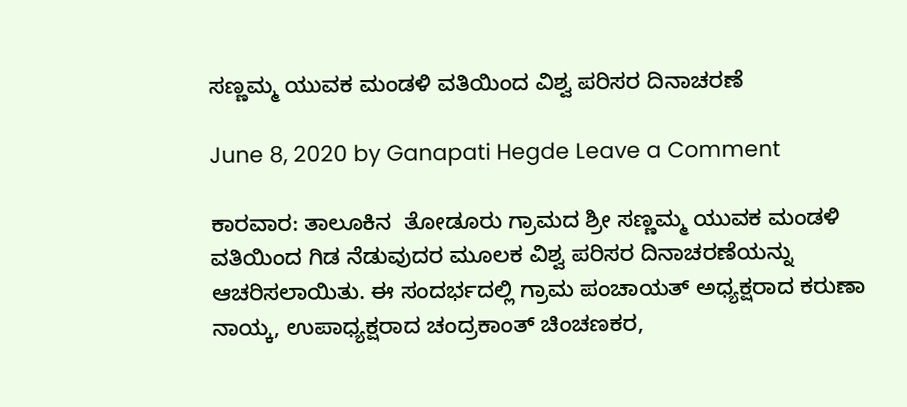ಸಣ್ಣಮ್ಮ ಯುವಕ ಮಂಡಳಿ ವತಿಯಿಂದ ವಿಶ್ವ ಪರಿಸರ ದಿನಾಚರಣೆ

June 8, 2020 by Ganapati Hegde Leave a Comment

ಕಾರವಾರ: ತಾಲೂಕಿನ  ತೋಡೂರು ಗ್ರಾಮದ ಶ್ರೀ ಸಣ್ಣಮ್ಮ ಯುವಕ ಮಂಡಳಿ ವತಿಯಿಂದ ಗಿಡ ನೆಡುವುದರ ಮೂಲಕ ವಿಶ್ವ ಪರಿಸರ ದಿನಾಚರಣೆಯನ್ನು ಆಚರಿಸಲಾಯಿತು. ಈ ಸಂದರ್ಭದಲ್ಲಿ ಗ್ರಾಮ ಪಂಚಾಯತ್ ಅಧ್ಯಕ್ಷರಾದ ಕರುಣಾ ನಾಯ್ಕ, ಉಪಾಧ್ಯಕ್ಷರಾದ ಚಂದ್ರಕಾಂತ್ ಚಿಂಚಣಕರ,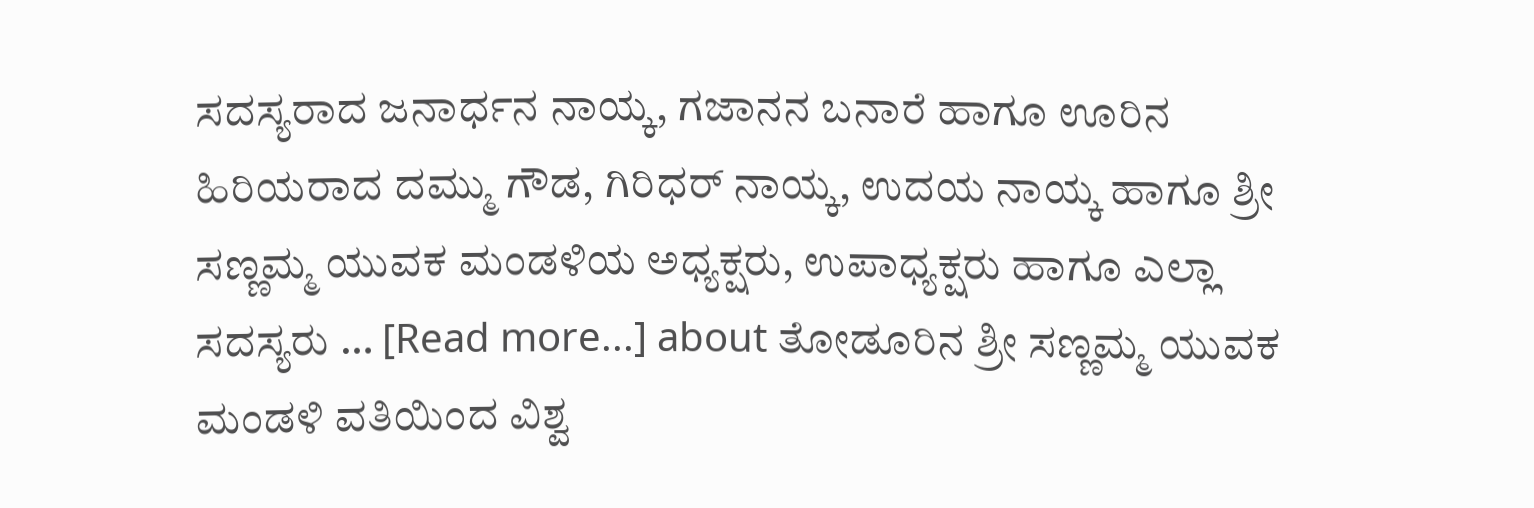ಸದಸ್ಯರಾದ ಜನಾರ್ಧನ ನಾಯ್ಕ, ಗಜಾನನ ಬನಾರೆ ಹಾಗೂ ಊರಿನ ಹಿರಿಯರಾದ ದಮ್ಮು ಗೌಡ, ಗಿರಿಧರ್ ನಾಯ್ಕ, ಉದಯ ನಾಯ್ಕ ಹಾಗೂ ಶ್ರೀ ಸಣ್ಣಮ್ಮ ಯುವಕ ಮಂಡಳಿಯ ಅಧ್ಯಕ್ಷರು, ಉಪಾಧ್ಯಕ್ಷರು ಹಾಗೂ ಎಲ್ಲಾ ಸದಸ್ಯರು … [Read more...] about ತೋಡೂರಿನ ಶ್ರೀ ಸಣ್ಣಮ್ಮ ಯುವಕ ಮಂಡಳಿ ವತಿಯಿಂದ ವಿಶ್ವ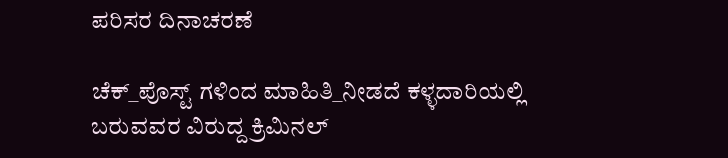ಪರಿಸರ ದಿನಾಚರಣೆ

ಚೆಕ್_ಪೊಸ್ಟ್ ಗಳಿಂದ ಮಾಹಿತಿ_ನೀಡದೆ ಕಳ್ಳದಾರಿಯಲ್ಲಿ ಬರುವವರ ವಿರುದ್ದ ಕ್ರಿಮಿನಲ್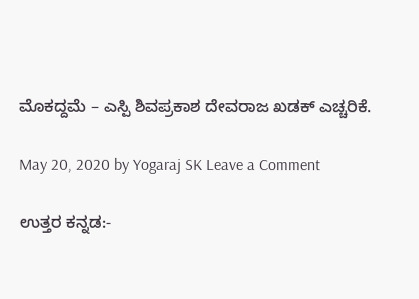ಮೊಕದ್ದಮೆ – ಎಸ್ಪಿ ಶಿವಪ್ರಕಾಶ ದೇವರಾಜ ಖಡಕ್ ಎಚ್ಚರಿಕೆ.

May 20, 2020 by Yogaraj SK Leave a Comment

ಉತ್ತರ ಕನ್ನಡ:-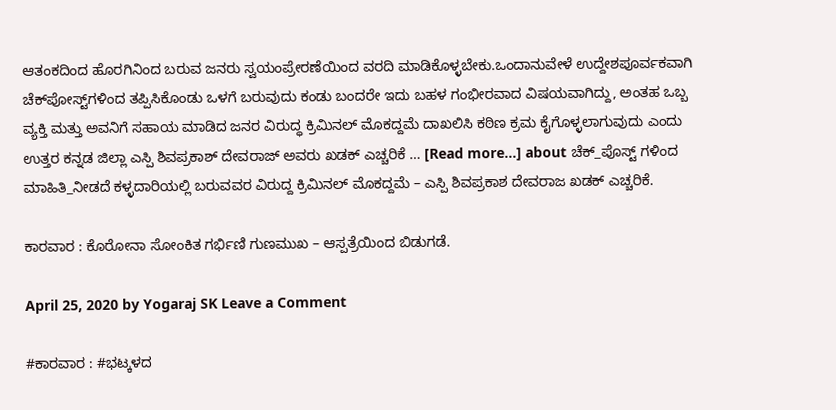ಆತಂಕದಿಂದ ಹೊರಗಿನಿಂದ ಬರುವ ಜನರು ಸ್ವಯಂಪ್ರೇರಣೆಯಿಂದ ವರದಿ ಮಾಡಿಕೊಳ್ಳಬೇಕು.ಒಂದಾನುವೇಳೆ ಉದ್ದೇಶಪೂರ್ವಕವಾಗಿ ಚೆಕ್‌ಪೋಸ್ಟ್‌ಗಳಿಂದ ತಪ್ಪಿಸಿಕೊಂಡು ಒಳಗೆ ಬರುವುದು ಕಂಡು ಬಂದರೇ ಇದು ಬಹಳ ಗಂಭೀರವಾದ ವಿಷಯವಾಗಿದ್ದು, ಅಂತಹ ಒಬ್ಬ ವ್ಯಕ್ತಿ ಮತ್ತು ಅವನಿಗೆ ಸಹಾಯ ಮಾಡಿದ ಜನರ ವಿರುದ್ಧ ಕ್ರಿಮಿನಲ್ ಮೊಕದ್ದಮೆ ದಾಖಲಿಸಿ ಕಠಿಣ‌ ಕ್ರಮ ಕೈಗೊಳ್ಳಲಾಗುವುದು ಎಂದು ಉತ್ತರ ಕನ್ನಡ ಜಿಲ್ಲಾ ಎಸ್ಪಿ ಶಿವಪ್ರಕಾಶ್ ದೇವರಾಜ್ ಅವರು ಖಡಕ್ ಎಚ್ಚರಿಕೆ … [Read more...] about ಚೆಕ್_ಪೊಸ್ಟ್ ಗಳಿಂದ ಮಾಹಿತಿ_ನೀಡದೆ ಕಳ್ಳದಾರಿಯಲ್ಲಿ ಬರುವವರ ವಿರುದ್ದ ಕ್ರಿಮಿನಲ್ ಮೊಕದ್ದಮೆ – ಎಸ್ಪಿ ಶಿವಪ್ರಕಾಶ ದೇವರಾಜ ಖಡಕ್ ಎಚ್ಚರಿಕೆ.

ಕಾರವಾರ : ಕೊರೋನಾ ಸೋಂಕಿತ ಗರ್ಭಿಣಿ ಗುಣಮುಖ – ಆಸ್ಪತ್ರೆಯಿಂದ ಬಿಡುಗಡೆ.

April 25, 2020 by Yogaraj SK Leave a Comment

#ಕಾರವಾರ : #ಭಟ್ಕಳದ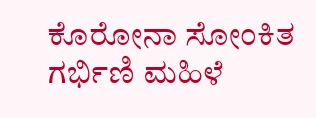ಕೊರೋನಾ ಸೋಂಕಿತ ಗರ್ಭಿಣಿ ಮಹಿಳೆ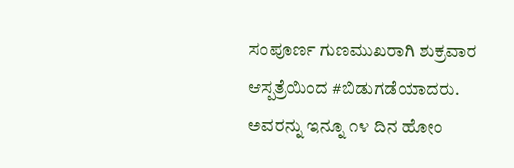ಸಂಪೂರ್ಣ ಗುಣಮುಖರಾಗಿ ಶುಕ್ರವಾರ ಆಸ್ಪತ್ರೆಯಿಂದ #ಬಿಡುಗಡೆಯಾದರು. ಅವರನ್ನು ಇನ್ನೂ ೧೪ ದಿನ ಹೋಂ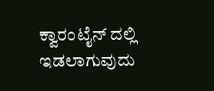ಕ್ವಾರಂಟೈನ್ ದಲ್ಲಿ ಇಡಲಾಗುವುದು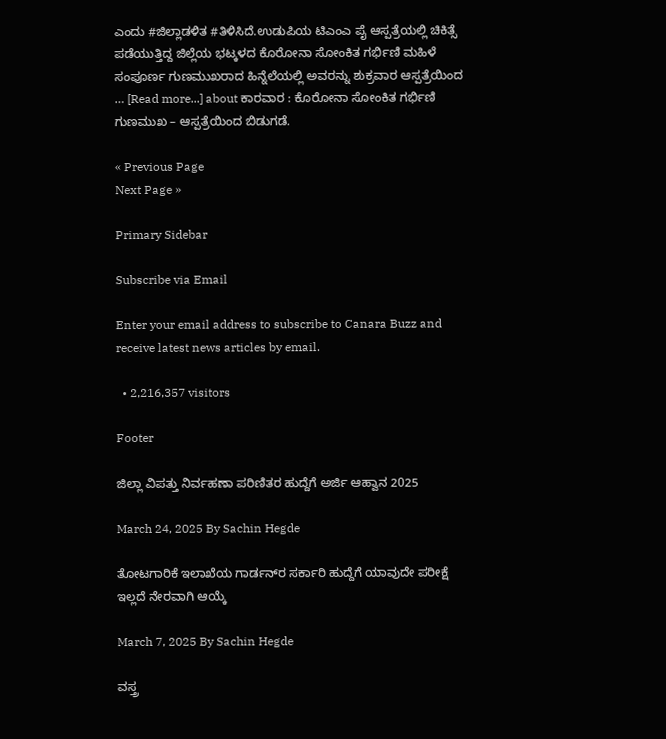ಎಂದು #ಜಿಲ್ಲಾಡಳಿತ #ತಿಳಿಸಿದೆ‌.ಉಡುಪಿಯ ಟಿಎಂಎ ಪೈ ಆಸ್ಪತ್ರೆಯಲ್ಲಿ ಚಿಕಿತ್ಸೆ ಪಡೆಯುತ್ತಿದ್ದ ಜಿಲ್ಲೆಯ ಭಟ್ಕಳದ ಕೊರೋನಾ ಸೋಂಕಿತ ಗರ್ಭಿಣಿ ಮಹಿಳೆ ಸಂಪೂರ್ಣ ಗುಣಮುಖರಾದ ಹಿನ್ನೆಲೆಯಲ್ಲಿ ಅವರನ್ನು ಶುಕ್ರವಾರ ಆಸ್ಪತ್ರೆಯಿಂದ … [Read more...] about ಕಾರವಾರ : ಕೊರೋನಾ ಸೋಂಕಿತ ಗರ್ಭಿಣಿ ಗುಣಮುಖ – ಆಸ್ಪತ್ರೆಯಿಂದ ಬಿಡುಗಡೆ.

« Previous Page
Next Page »

Primary Sidebar

Subscribe via Email

Enter your email address to subscribe to Canara Buzz and receive latest news articles by email.

  • 2,216,357 visitors

Footer

ಜಿಲ್ಲಾ ವಿಪತ್ತು ನಿರ್ವಹಣಾ ಪರಿಣಿತರ ಹುದ್ದೆಗೆ ಅರ್ಜಿ ಆಹ್ವಾನ 2025

March 24, 2025 By Sachin Hegde

ತೋಟಗಾರಿಕೆ ಇಲಾಖೆಯ ಗಾರ್ಡನ್‌ರ ಸರ್ಕಾರಿ ಹುದ್ದೆಗೆ ಯಾವುದೇ ಪರೀಕ್ಷೆ ಇಲ್ಲದೆ ನೇರವಾಗಿ ಆಯ್ಕೆ

March 7, 2025 By Sachin Hegde

ವಸ್ತ್ರ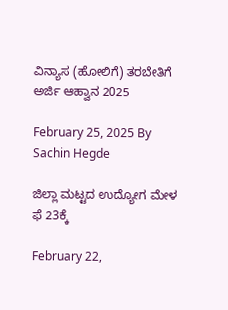ವಿನ್ಯಾಸ (ಹೋಲಿಗೆ) ತರಬೇತಿಗೆ ಅರ್ಜಿ ಆಹ್ವಾನ 2025

February 25, 2025 By Sachin Hegde

ಜಿಲ್ಲಾ ಮಟ್ಟದ ಉದ್ಯೋಗ ಮೇಳ ಫೆ 23ಕ್ಕೆ

February 22,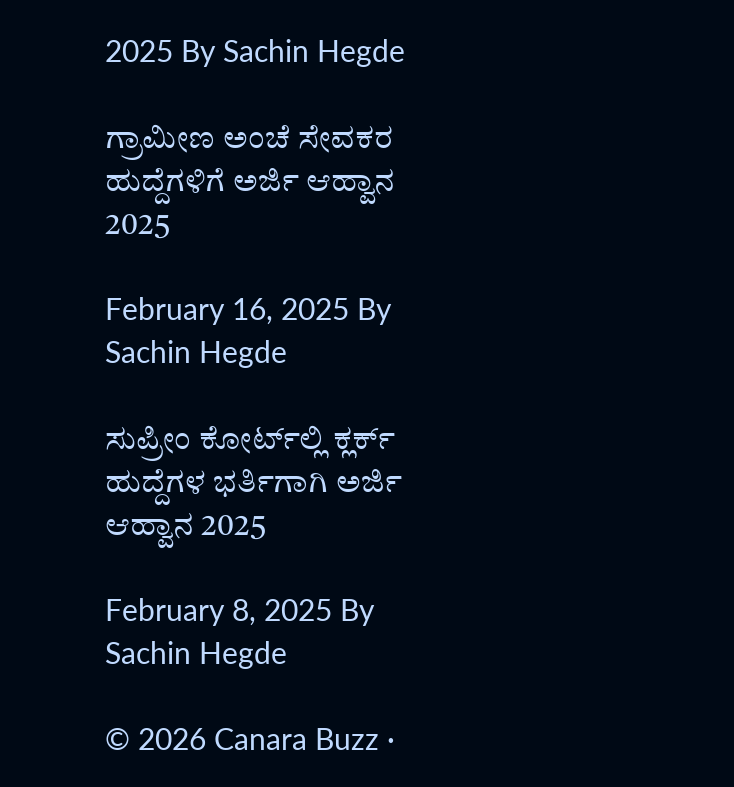2025 By Sachin Hegde

ಗ್ರಾಮೀಣ ಅಂಚೆ ಸೇವಕರ ಹುದ್ದೆಗಳಿಗೆ ಅರ್ಜಿ ಆಹ್ವಾನ 2025

February 16, 2025 By Sachin Hegde

ಸುಪ್ರೀಂ ಕೋರ್ಟ್‌ಲ್ಲಿ ಕ್ಲರ್ಕ್ ಹುದ್ದೆಗಳ ಭರ್ತಿಗಾಗಿ ಅರ್ಜಿ ಆಹ್ವಾನ 2025

February 8, 2025 By Sachin Hegde

© 2026 Canara Buzz ·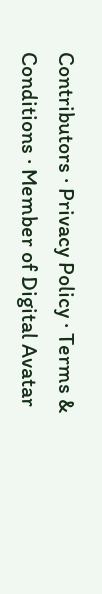Contributors · Privacy Policy · Terms & Conditions · Member of Digital Avatar